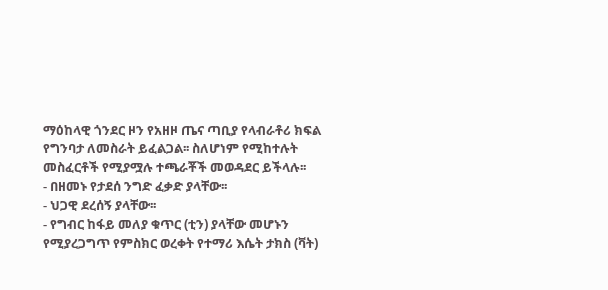ማዕከላዊ ጎንደር ዞን የአዘዞ ጤና ጣቢያ የላብራቶሪ ክፍል የግንባታ ለመስራት ይፈልጋል፡፡ ስለሆነም የሚከተሉት መስፈርቶች የሚያሟሉ ተጫራቾች መወዳደር ይችላሉ፡፡
- በዘመኑ የታደሰ ንግድ ፈቃድ ያላቸው፡፡
- ህጋዊ ደረሰኝ ያላቸው፡፡
- የግብር ከፋይ መለያ ቁጥር (ቲን) ያላቸው መሆኑን የሚያረጋግጥ የምስክር ወረቀት የተማሪ እሴት ታክስ (ቫት)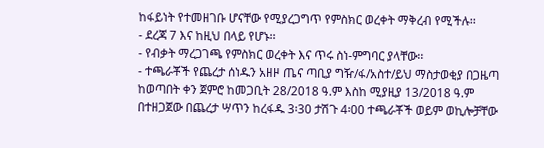ከፋይነት የተመዘገቡ ሆናቸው የሚያረጋግጥ የምስክር ወረቀት ማቅረብ የሚችሉ፡፡
- ደረጃ 7 እና ከዚህ በላይ የሆኑ፡፡
- የብቃት ማረጋገጫ የምስክር ወረቀት እና ጥሩ ስነ-ምግባር ያላቸው፡፡
- ተጫራቾች የጨረታ ሰነዱን አዘዞ ጤና ጣቢያ ግዥ/ፋ/አስተ/ይህ ማስታወቂያ በጋዜጣ ከወጣበት ቀን ጀምሮ ከመጋቢት 28/2018 ዓ.ም እስከ ሚያዚያ 13/2018 ዓ.ም በተዘጋጀው በጨረታ ሣጥን ከረፋዱ 3፡30 ታሽጉ 4፡00 ተጫራቾች ወይም ወኪሎቻቸው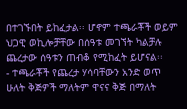በተገኙበት ይከፈታል፡፡ ሆኖም ተጫራቾች ወይም ህጋዊ ወኪሎቻቸው በሰዓቱ መገኘት ካልቻሉ ጨረታው ሰዓቱን ጠብቆ የሚከፈት ይሆናል፡፡
- ተጫራቾች የጨረታ ሃሳባቸውን አንድ ወጥ ሁለት ቅጅዎች ማለትም ዋናና ቅጅ በማለት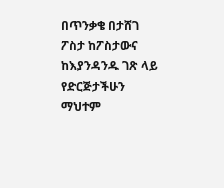በጥንቃቄ በታሸገ ፖስታ ከፖስታውና ከእያንዳንዱ ገጽ ላይ የድርጅታችሁን ማህተም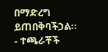በማድረግ ይጠበቅባችኃል፡፡
- ተጫራቾች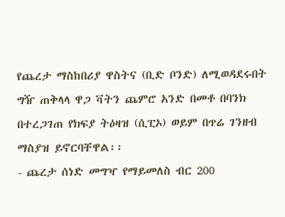የጨረታ ማስከበሪያ ዋስትና (ቢድ ቦንድ) ለሚወዳደሩበት ግዥ ጠቅላላ ዋጋ ቫትን ጨምሮ አንድ በመቶ በባንክ በተረጋገጠ የክፍያ ትዕዛዝ (ሲፒኦ) ወይም በጥሬ ገንዘብ ማስያዝ ይኖርባቸዋል፡፡
- ጨረታ ሰነድ መግዣ የማይመለስ ብር 200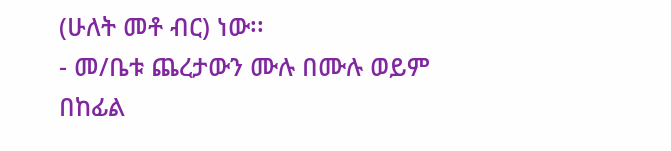(ሁለት መቶ ብር) ነው፡፡
- መ/ቤቱ ጨረታውን ሙሉ በሙሉ ወይም በከፊል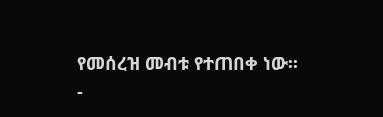የመሰረዝ መብቱ የተጠበቀ ነው፡፡
-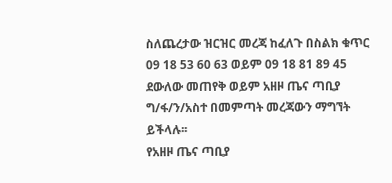ስለጨረታው ዝርዝር መረጃ ከፈለጉ በስልክ ቁጥር 09 18 53 60 63 ወይም 09 18 81 89 45 ደውለው መጠየቅ ወይም አዘዞ ጤና ጣቢያ ግ/ፋ/ን/አስተ በመምጣት መረጃውን ማግኘት ይችላሉ፡፡
የአዘዞ ጤና ጣቢያ